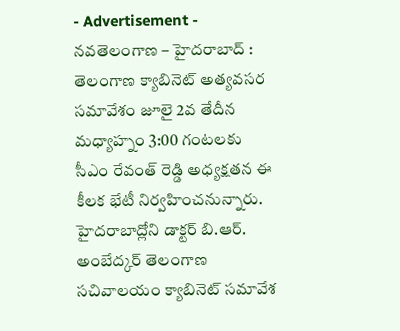- Advertisement -
నవతెలంగాణ – హైదరాబాద్ : తెలంగాణ క్యాబినెట్ అత్యవసర సమావేశం జూలై 2వ తేదీన మధ్యాహ్నం 3:00 గంటలకు సీఎం రేవంత్ రెడ్డి అధ్యక్షతన ఈ కీలక భేటీ నిర్వహించనున్నారు. హైదరాబాద్లోని డాక్టర్ బి.ఆర్. అంబేద్కర్ తెలంగాణ సచివాలయం క్యాబినెట్ సమావేశ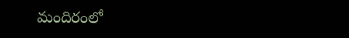మందిరంలో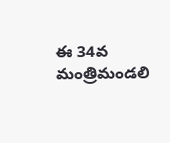ఈ 34వ మంత్రిమండలి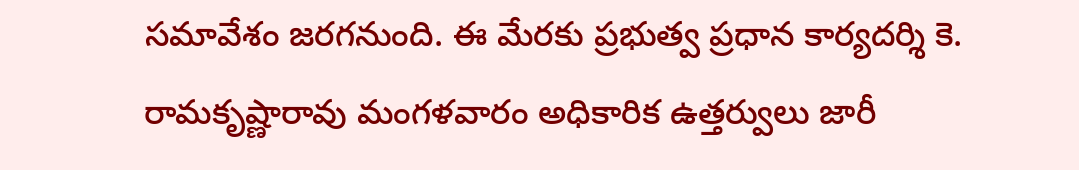సమావేశం జరగనుంది. ఈ మేరకు ప్రభుత్వ ప్రధాన కార్యదర్శి కె. రామకృష్ణారావు మంగళవారం అధికారిక ఉత్తర్వులు జారీ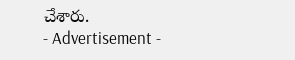చేశారు.
- Advertisement -